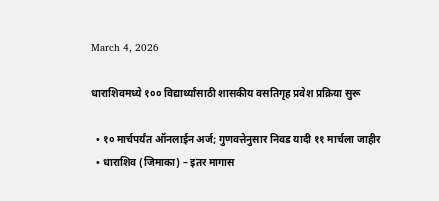March 4, 2026

धाराशिवमध्ये १०० विद्यार्थ्यांसाठी शासकीय वसतिगृह प्रवेश प्रक्रिया सुरू

  • १० मार्चपर्यंत ऑनलाईन अर्ज; गुणवत्तेनुसार निवड यादी ११ मार्चला जाहीर
  • धाराशिव (जिमाका) – इतर मागास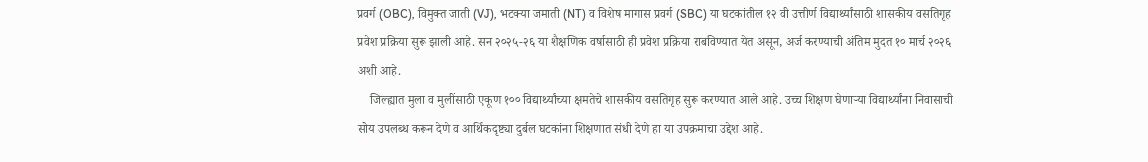प्रवर्ग (OBC), विमुक्त जाती (VJ), भटक्या जमाती (NT) व विशेष मागास प्रवर्ग (SBC) या घटकांतील १२ वी उत्तीर्ण विद्यार्थ्यांसाठी शासकीय वसतिगृह प्रवेश प्रक्रिया सुरू झाली आहे. सन २०२५-२६ या शैक्षणिक वर्षासाठी ही प्रवेश प्रक्रिया राबविण्यात येत असून, अर्ज करण्याची अंतिम मुदत १० मार्च २०२६ अशी आहे.
    जिल्ह्यात मुला व मुलींसाठी एकूण १०० विद्यार्थ्यांच्या क्षमतेचे शासकीय वसतिगृह सुरू करण्यात आले आहे. उच्च शिक्षण घेणाऱ्या विद्यार्थ्यांना निवासाची सोय उपलब्ध करून देणे व आर्थिकदृष्ट्या दुर्बल घटकांना शिक्षणात संधी देणे हा या उपक्रमाचा उद्देश आहे.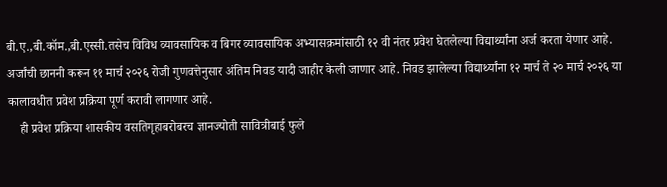बी.ए.,बी.कॉम.,बी.एस्सी.तसेच विविध व्यावसायिक व बिगर व्यावसायिक अभ्यासक्रमांसाठी १२ वी नंतर प्रवेश घेतलेल्या विद्यार्थ्यांना अर्ज करता येणार आहे. अर्जांची छाननी करून ११ मार्च २०२६ रोजी गुणवत्तेनुसार अंतिम निवड यादी जाहीर केली जाणार आहे. निवड झालेल्या विद्यार्थ्यांना १२ मार्च ते २० मार्च २०२६ या कालावधीत प्रवेश प्रक्रिया पूर्ण करावी लागणार आहे.
    ही प्रवेश प्रक्रिया शासकीय वसतिगृहाबरोबरच ज्ञानज्योती सावित्रीबाई फुले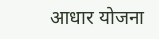आधार योजना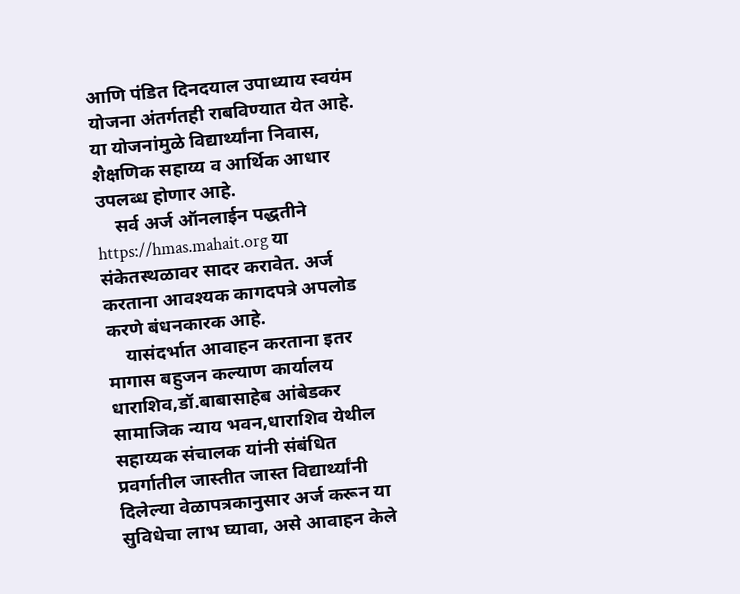आणि पंडित दिनदयाल उपाध्याय स्वयंम योजना अंतर्गतही राबविण्यात येत आहे. या योजनांमुळे विद्यार्थ्यांना निवास, शैक्षणिक सहाय्य व आर्थिक आधार उपलब्ध होणार आहे.
    सर्व अर्ज ऑनलाईन पद्धतीने https://hmas.mahait.org या संकेतस्थळावर सादर करावेत. अर्ज करताना आवश्यक कागदपत्रे अपलोड करणे बंधनकारक आहे.
    यासंदर्भात आवाहन करताना इतर मागास बहुजन कल्याण कार्यालय धाराशिव,डॉ.बाबासाहेब आंबेडकर सामाजिक न्याय भवन,धाराशिव येथील सहाय्यक संचालक यांनी संबंधित प्रवर्गातील जास्तीत जास्त विद्यार्थ्यांनी दिलेल्या वेळापत्रकानुसार अर्ज करून या सुविधेचा लाभ घ्यावा, असे आवाहन केले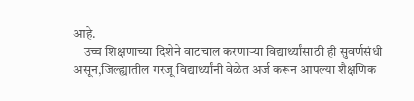आहे.
    उच्च शिक्षणाच्या दिशेने वाटचाल करणाऱ्या विद्यार्थ्यांसाठी ही सुवर्णसंधी असून,जिल्ह्यातील गरजू विद्यार्थ्यांनी वेळेत अर्ज करून आपल्या शैक्षणिक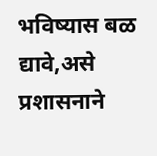भविष्यास बळ द्यावे,असे प्रशासनाने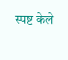स्पष्ट केले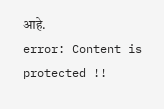आहे.
error: Content is protected !!